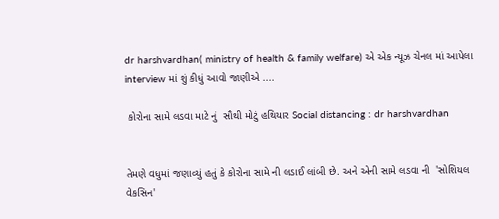dr harshvardhan( ministry of health & family welfare) એ એક ન્યૂઝ ચેનલ માં આપેલા interview માં શું કીધું આવો જાણીએ ....

 કોરોના સામે લડવા માટે નું  સૌથી મોટું હથિયાર Social distancing : dr harshvardhan


તેમણે વધુમાં જણાવ્યું હતું કે કોરોના સામે ની લડાઈ લાંબી છે. અને એની સામે લડવા ની  'સોશિયલ વેકસિન'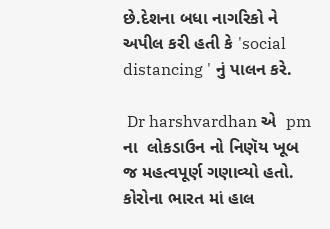છે.દેશના બધા નાગરિકો ને અપીલ કરી હતી કે 'social distancing ' નું પાલન કરે.

 Dr harshvardhan એ  pm ના  લોકડાઉન નો નિણૅય ખૂબ જ મહત્વપૂર્ણ ગણાવ્યો હતો.  કોરોના ભારત માં હાલ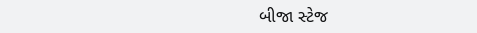બીજા સ્ટેજ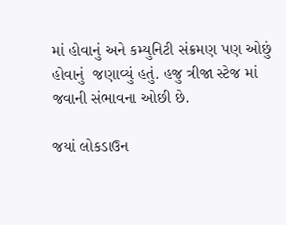માં હોવાનું અને કમ્યુનિટી સંક્રમણ પણ ઓછું હોવાનું  જણાવ્યું હતું. હજુ ત્રીજા સ્ટેજ માં જવાની સંભાવના ઓછી છે.

જયાં લોકડાઉન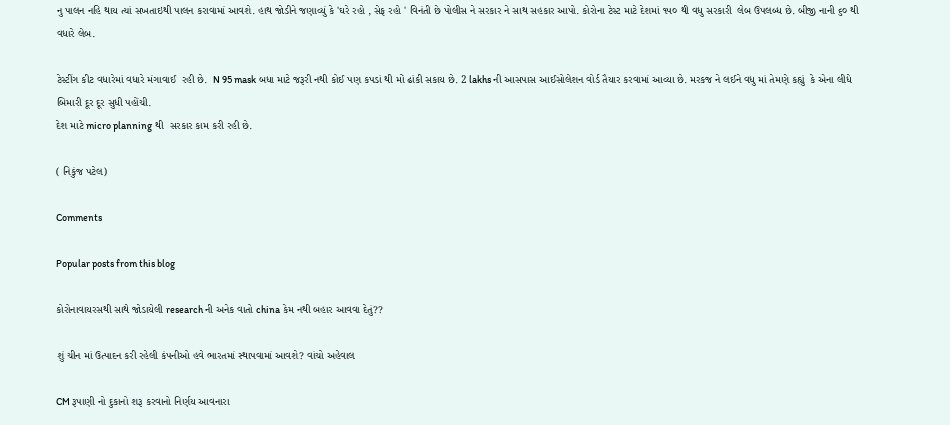નુ પાલન નહિ થાય ત્યાં સખતાઇથી પાલન કરાવામાં આવશે. હાથ જોડીને જણાવ્યું કે 'ઘરે રહો , સેફ રહો ' વિનંતી છે પોલીસ ને સરકાર ને સાથ સહકાર આપો. કોરોના ટેસ્ટ માટે દેશમાં ૧૫૦ થી વધુ સરકારી  લેબ ઉપલબ્ધ છે. બીજી નાની ૬૦ થી વધારે લેબ.

ટેસ્ટીંગ કીટ વધારેમાં વધારે મંગાવાઈ  રહી છે.  N 95 mask બધા માટે જરૂરી નથી કોઈ પણ કપડાં થી મોં ઢાંકી સકાય છે. 2 lakhs ની આસપાસ આઈસોલેશન વોર્ડ તૈયાર કરવામાં આવ્યા છે. મરકજ ને લઈને વધુ માં તેમણે કહ્યું  કે એના લીધે બિમારી દૂર દૂર સુધી પહોંચી.
દેશ માટે micro planning થી  સરકાર કામ કરી રહી છે.

( નિકુંજ પટેલ)

Comments

Popular posts from this blog

કોરોનાવાયરસથી સાથે જોડાયેલી research ની અનેક વાતો china કેમ નથી બહાર આવવા દેતું??

શું ચીન માં ઉત્પાદન કરી રહેલી કંપનીઓ હવે ભારતમાં સ્થાપવામાં આવશે? વાંચો અહેવાલ

CM રૂપાણી નો દુકાનો શરૂ કરવાનો નિર્ણય આવનારા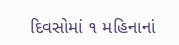દિવસોમાં ૧ મહિનાનાં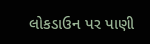લોકડાઉન પર પાણી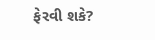ફેરવી શકે?